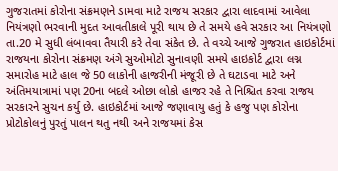ગુજરાતમાં કોરોના સંક્રમણને ડામવા માટે રાજય સરકાર દ્વારા લાદવામાં આવેલા નિયંત્રણો ભરવાની મુદત આવતીકાલે પૂરી થાય છે તે સમયે હવે સરકાર આ નિયંત્રણો તા.20 મે સુધી લંબાવવા તૈયારી કરે તેવા સંકેત છે. તે વચ્ચે આજે ગુજરાત હાઇકોર્ટમાં રાજયના કોરોના સંક્રમણ અંગે સુઓમોટો સુનાવણી સમયે હાઇકોર્ટ દ્વારા લગ્ન સમારોહ માટે હાલ જે 50 લાકોની હાજરીની મંજૂરી છે તે ઘટાડવા માટે અને અંતિમયાત્રામાં પણ 20ના બદલે ઓછા લોકો હાજર રહે તે નિશ્ચિત કરવા રાજય સરકારને સુચન કર્યુ છે. હાઇકોર્ટમાં આજે જણાવાયુ હતું કે હજુ પણ કોરોના પ્રોટોકોલનું પુરતું પાલન થતુ નથી અને રાજયમાં કેસ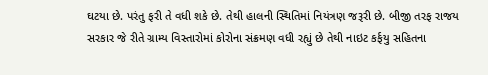ઘટયા છે. પરંતુ ફરી તે વધી શકે છે. તેથી હાલની સ્થિતિમાં નિયંત્રણ જરૂરી છે. બીજી તરફ રાજય સરકાર જે રીતે ગ્રામ્ય વિસ્તારોમાં કોરોના સંક્રમણ વધી રહ્યું છે તેથી નાઇટ કર્ફયુ સહિતના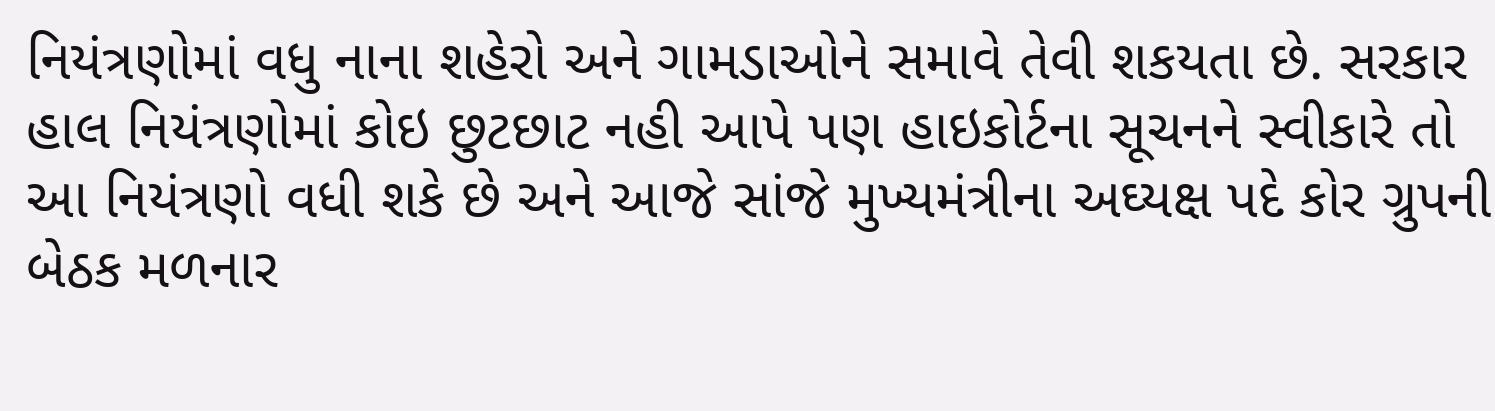નિયંત્રણોમાં વધુ નાના શહેરો અને ગામડાઓને સમાવે તેવી શકયતા છે. સરકાર હાલ નિયંત્રણોમાં કોઇ છુટછાટ નહી આપે પણ હાઇકોર્ટના સૂચનને સ્વીકારે તો આ નિયંત્રણો વધી શકે છે અને આજે સાંજે મુખ્યમંત્રીના અઘ્યક્ષ પદે કોર ગ્રુપની બેઠક મળનાર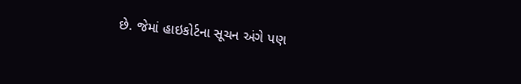છે. જેમાં હાઇકોર્ટના સૂચન અંગે પણ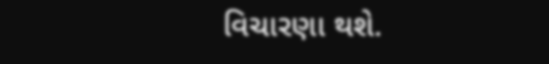વિચારણા થશે.